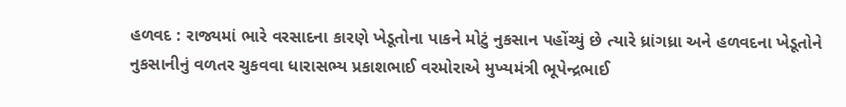હળવદ : રાજ્યમાં ભારે વરસાદના કારણે ખેડૂતોના પાકને મોટું નુકસાન પહોંચ્યું છે ત્યારે ધ્રાંગધ્રા અને હળવદના ખેડૂતોને નુકસાનીનું વળતર ચુકવવા ધારાસભ્ય પ્રકાશભાઈ વરમોરાએ મુખ્યમંત્રી ભૂપેન્દ્રભાઈ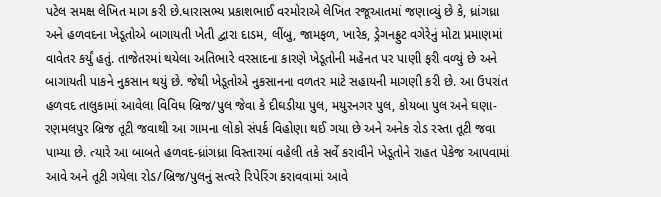પટેલ સમક્ષ લેખિત માગ કરી છે.ધારાસભ્ય પ્રકાશભાઈ વરમોરાએ લેખિત રજૂઆતમાં જણાવ્યું છે કે, ધ્રાંગધ્રા અને હળવદના ખેડૂતોએ બાગાયતી ખેતી દ્વારા દાડમ, લીંબુ, જામફળ, ખારેક, ડ્રેગનફ્રુટ વગેરેનું મોટા પ્રમાણમાં વાવેતર કર્યું હતું. તાજેતરમાં થયેલા અતિભારે વરસાદના કારણે ખેડૂતોની મહેનત પર પાણી ફરી વળ્યું છે અને બાગાયતી પાકને નુકસાન થયું છે. જેથી ખેડૂતોએ નુકસાનના વળતર માટે સહાયની માગણી કરી છે. આ ઉપરાંત હળવદ તાલુકામાં આવેલા વિવિધ બ્રિજ/પુલ જેવા કે દીઘડીયા પુલ, મયુરનગર પુલ, કોયબા પુલ અને ઘણા-રણમલપુર બ્રિજ તૂટી જવાથી આ ગામના લોકો સંપર્ક વિહોણા થઈ ગયા છે અને અનેક રોડ રસ્તા તૂટી જવા પામ્યા છે. ત્યારે આ બાબતે હળવદ-ધ્રાંગધ્રા વિસ્તારમાં વહેલી તકે સર્વે કરાવીને ખેડૂતોને રાહત પેકેજ આપવામાં આવે અને તૂટી ગયેલા રોડ/બ્રિજ/પુલનું સત્વરે રિપેરિંગ કરાવવામાં આવે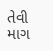તેવી માગ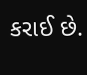કરાઈ છે.